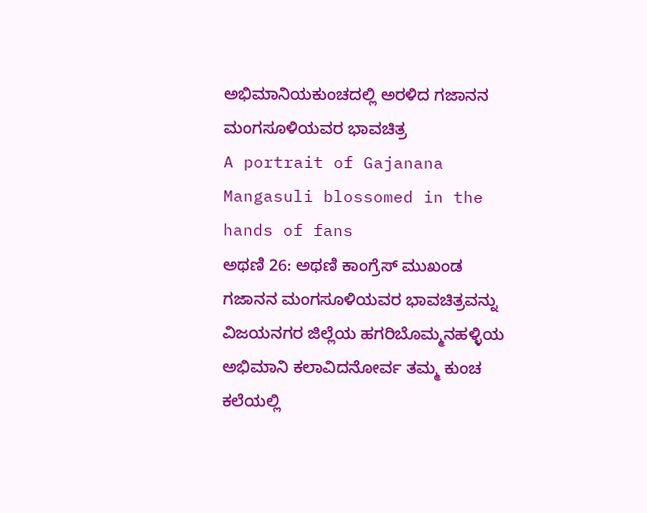ಅಭಿಮಾನಿಯಕುಂಚದಲ್ಲಿ ಅರಳಿದ ಗಜಾನನ ಮಂಗಸೂಳಿಯವರ ಭಾವಚಿತ್ರ
A portrait of Gajanana Mangasuli blossomed in the hands of fans
ಅಥಣಿ 26: ಅಥಣಿ ಕಾಂಗ್ರೆಸ್ ಮುಖಂಡ ಗಜಾನನ ಮಂಗಸೂಳಿಯವರ ಭಾವಚಿತ್ರವನ್ನು ವಿಜಯನಗರ ಜಿಲ್ಲೆಯ ಹಗರಿಬೊಮ್ಮನಹಳ್ಳಿಯ ಅಭಿಮಾನಿ ಕಲಾವಿದನೋರ್ವ ತಮ್ಮ ಕುಂಚ ಕಲೆಯಲ್ಲಿ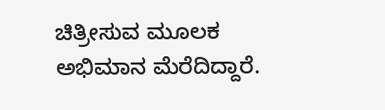ಚಿತ್ರೀಸುವ ಮೂಲಕ ಅಭಿಮಾನ ಮೆರೆದಿದ್ದಾರೆ.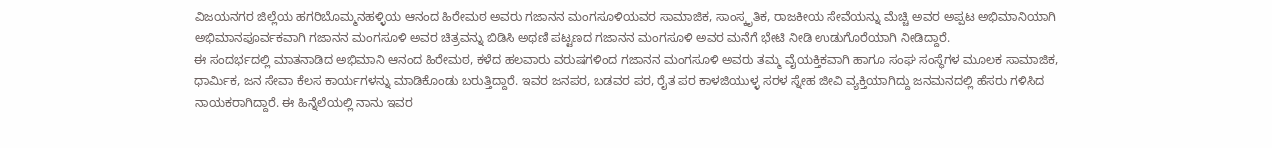ವಿಜಯನಗರ ಜಿಲ್ಲೆಯ ಹಗರಿಬೊಮ್ಮನಹಳ್ಳಿಯ ಆನಂದ ಹಿರೇಮಠ ಅವರು ಗಜಾನನ ಮಂಗಸೂಳಿಯವರ ಸಾಮಾಜಿಕ, ಸಾಂಸ್ಕೃತಿಕ, ರಾಜಕೀಯ ಸೇವೆಯನ್ನು ಮೆಚ್ಚಿ ಅವರ ಅಪ್ಪಟ ಅಭಿಮಾನಿಯಾಗಿ ಅಭಿಮಾನಪೂರ್ವಕವಾಗಿ ಗಜಾನನ ಮಂಗಸೂಳಿ ಅವರ ಚಿತ್ರವನ್ನು ಬಿಡಿಸಿ ಅಥಣಿ ಪಟ್ಟಣದ ಗಜಾನನ ಮಂಗಸೂಳಿ ಅವರ ಮನೆಗೆ ಭೇಟಿ ನೀಡಿ ಉಡುಗೊರೆಯಾಗಿ ನೀಡಿದ್ದಾರೆ.
ಈ ಸಂದರ್ಭದಲ್ಲಿ ಮಾತನಾಡಿದ ಅಭಿಮಾನಿ ಆನಂದ ಹಿರೇಮಠ, ಕಳೆದ ಹಲವಾರು ವರುಷಗಳಿಂದ ಗಜಾನನ ಮಂಗಸೂಳಿ ಅವರು ತಮ್ಮ ವೈಯಕ್ತಿಕವಾಗಿ ಹಾಗೂ ಸಂಘ ಸಂಸ್ಥೆಗಳ ಮೂಲಕ ಸಾಮಾಜಿಕ, ಧಾರ್ಮಿಕ, ಜನ ಸೇವಾ ಕೆಲಸ ಕಾರ್ಯಗಳನ್ನು ಮಾಡಿಕೊಂಡು ಬರುತ್ತಿದ್ದಾರೆ. ಇವರ ಜನಪರ, ಬಡವರ ಪರ, ರೈತ ಪರ ಕಾಳಜಿಯುಳ್ಳ ಸರಳ ಸ್ನೇಹ ಜೀವಿ ವ್ಯಕ್ತಿಯಾಗಿದ್ದು ಜನಮನದಲ್ಲಿ ಹೆಸರು ಗಳಿಸಿದ ನಾಯಕರಾಗಿದ್ದಾರೆ. ಈ ಹಿನ್ನೆಲೆಯಲ್ಲಿ ನಾನು ಇವರ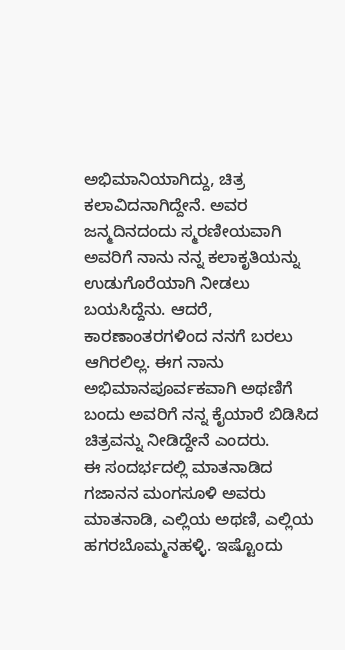ಅಭಿಮಾನಿಯಾಗಿದ್ದು, ಚಿತ್ರ ಕಲಾವಿದನಾಗಿದ್ದೇನೆ. ಅವರ ಜನ್ಮದಿನದಂದು ಸ್ಮರಣೀಯವಾಗಿ ಅವರಿಗೆ ನಾನು ನನ್ನ ಕಲಾಕೃತಿಯನ್ನು ಉಡುಗೊರೆಯಾಗಿ ನೀಡಲು ಬಯಸಿದ್ದೆನು. ಆದರೆ, ಕಾರಣಾಂತರಗಳಿಂದ ನನಗೆ ಬರಲು ಆಗಿರಲಿಲ್ಲ. ಈಗ ನಾನು ಅಭಿಮಾನಪೂರ್ವಕವಾಗಿ ಅಥಣಿಗೆ ಬಂದು ಅವರಿಗೆ ನನ್ನ ಕೈಯಾರೆ ಬಿಡಿಸಿದ ಚಿತ್ರವನ್ನು ನೀಡಿದ್ದೇನೆ ಎಂದರು.
ಈ ಸಂದರ್ಭದಲ್ಲಿ ಮಾತನಾಡಿದ ಗಜಾನನ ಮಂಗಸೂಳಿ ಅವರು ಮಾತನಾಡಿ, ಎಲ್ಲಿಯ ಅಥಣಿ, ಎಲ್ಲಿಯ ಹಗರಬೊಮ್ಮನಹಳ್ಳಿ. ಇಷ್ಟೊಂದು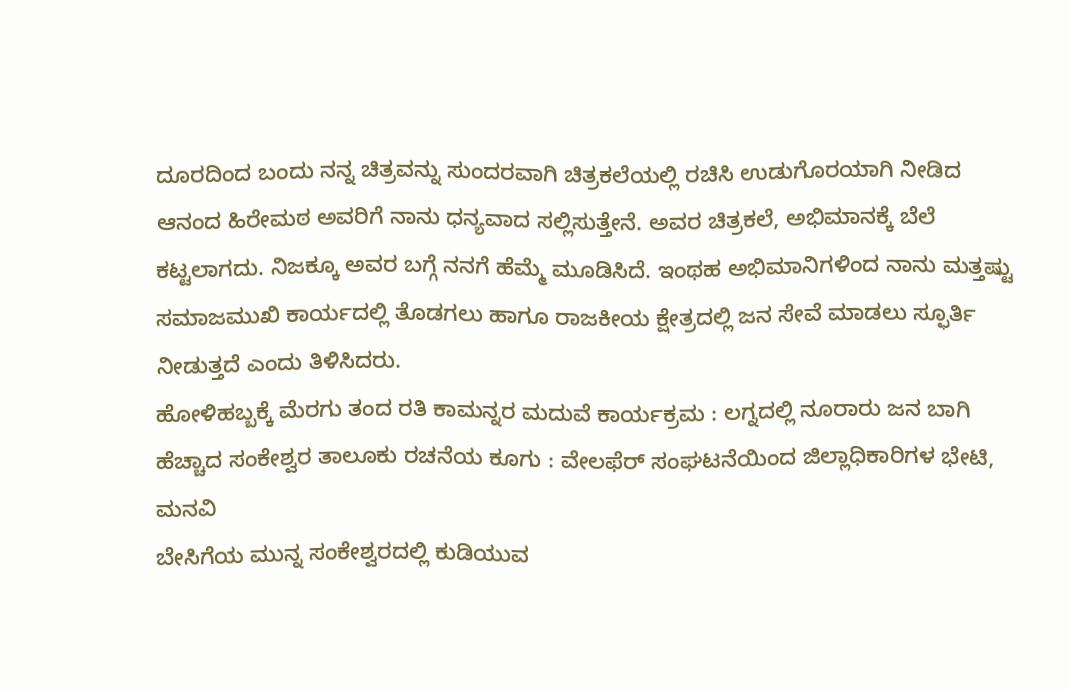ದೂರದಿಂದ ಬಂದು ನನ್ನ ಚಿತ್ರವನ್ನು ಸುಂದರವಾಗಿ ಚಿತ್ರಕಲೆಯಲ್ಲಿ ರಚಿಸಿ ಉಡುಗೊರಯಾಗಿ ನೀಡಿದ ಆನಂದ ಹಿರೇಮಠ ಅವರಿಗೆ ನಾನು ಧನ್ಯವಾದ ಸಲ್ಲಿಸುತ್ತೇನೆ. ಅವರ ಚಿತ್ರಕಲೆ, ಅಭಿಮಾನಕ್ಕೆ ಬೆಲೆ ಕಟ್ಟಲಾಗದು. ನಿಜಕ್ಕೂ ಅವರ ಬಗ್ಗೆ ನನಗೆ ಹೆಮ್ಮೆ ಮೂಡಿಸಿದೆ. ಇಂಥಹ ಅಭಿಮಾನಿಗಳಿಂದ ನಾನು ಮತ್ತಷ್ಟು ಸಮಾಜಮುಖಿ ಕಾರ್ಯದಲ್ಲಿ ತೊಡಗಲು ಹಾಗೂ ರಾಜಕೀಯ ಕ್ಷೇತ್ರದಲ್ಲಿ ಜನ ಸೇವೆ ಮಾಡಲು ಸ್ಫೂರ್ತಿ ನೀಡುತ್ತದೆ ಎಂದು ತಿಳಿಸಿದರು.
ಹೋಳಿಹಬ್ಬಕ್ಕೆ ಮೆರಗು ತಂದ ರತಿ ಕಾಮನ್ನರ ಮದುವೆ ಕಾರ್ಯಕ್ರಮ : ಲಗ್ನದಲ್ಲಿ ನೂರಾರು ಜನ ಬಾಗಿ
ಹೆಚ್ಚಾದ ಸಂಕೇಶ್ವರ ತಾಲೂಕು ರಚನೆಯ ಕೂಗು : ವೇಲಫೆರ್ ಸಂಘಟನೆಯಿಂದ ಜಿಲ್ಲಾಧಿಕಾರಿಗಳ ಭೇಟಿ, ಮನವಿ
ಬೇಸಿಗೆಯ ಮುನ್ನ ಸಂಕೇಶ್ವರದಲ್ಲಿ ಕುಡಿಯುವ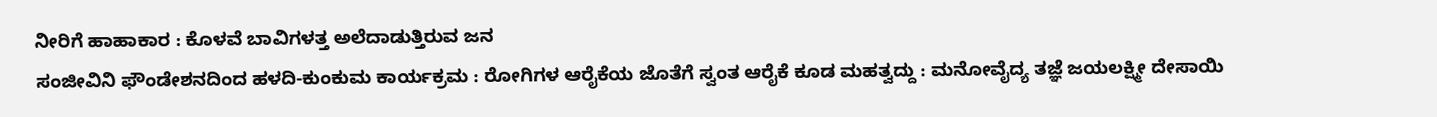ನೀರಿಗೆ ಹಾಹಾಕಾರ : ಕೊಳವೆ ಬಾವಿಗಳತ್ತ ಅಲೆದಾಡುತ್ತಿರುವ ಜನ
ಸಂಜೀವಿನಿ ಫೌಂಡೇಶನದಿಂದ ಹಳದಿ-ಕುಂಕುಮ ಕಾರ್ಯಕ್ರಮ : ರೋಗಿಗಳ ಆರೈಕೆಯ ಜೊತೆಗೆ ಸ್ವಂತ ಆರೈಕೆ ಕೂಡ ಮಹತ್ವದ್ದು : ಮನೋವೈದ್ಯ ತಜ್ಞೆ ಜಯಲಕ್ಷ್ಮೀ ದೇಸಾಯಿ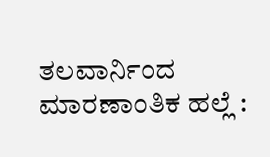ತಲವಾರ್ನಿಂದ ಮಾರಣಾಂತಿಕ ಹಲ್ಲೆ :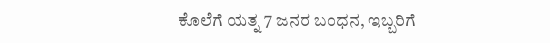ಕೊಲೆಗೆ ಯತ್ನ 7 ಜನರ ಬಂಧನ, ಇಬ್ಬರಿಗೆ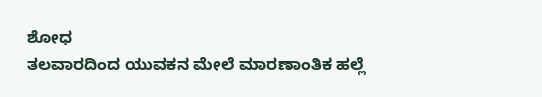ಶೋಧ
ತಲವಾರದಿಂದ ಯುವಕನ ಮೇಲೆ ಮಾರಣಾಂತಿಕ ಹಲ್ಲೆ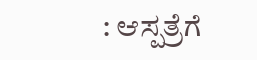: ಆಸ್ಪತ್ರೆಗೆ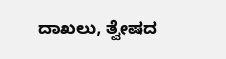ದಾಖಲು, ತ್ವೇಷದ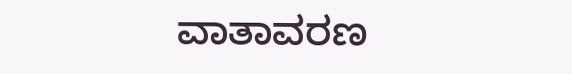ವಾತಾವರಣ